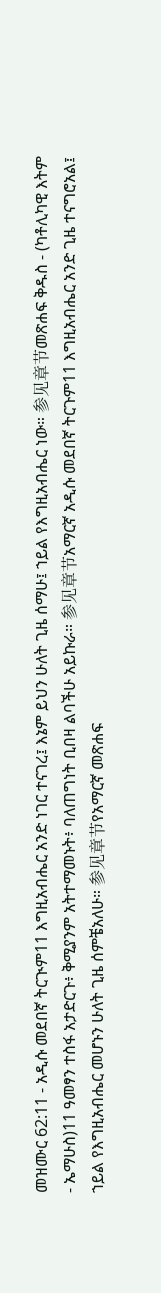መዝሙር 62:11 - አዲሱ መደበኛ ትርጒም11 እግዚአብሔር አንድ ነገር ተናገረ፤ እኔም ይህን ሁለት ጊዜ ሰማሁ፤ ኀይል የእግዚአብሔር ነው። 参见章节መጽሐፍ ቅዱስ - (ካቶሊካዊ እትም - ኤማሁስ)11 ዓመፃን ተስፋ አታድርጉ፥ ቅሚያንም አትተማመኑት፥ ባለጠግነት ቢበዛ ልባችሁ አይኩራ። 参见章节አማርኛ አዲሱ መደበኛ ትርጉም11 እግዚአብሔር አንድ ጊዜ ተናግሮአል፤ ኀይል የእግዚአብሔር መሆኑን ሁለት ጊዜ ሰምቼአለሁ። 参见章节የአማርኛ መጽሐፍ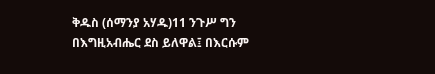ቅዱስ (ሰማንያ አሃዱ)11 ንጉሥ ግን በእግዚአብሔር ደስ ይለዋል፤ በእርሱም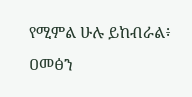የሚምል ሁሉ ይከብራል፥ ዐመፅን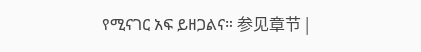የሚናገር አፍ ይዘጋልና። 参见章节 |